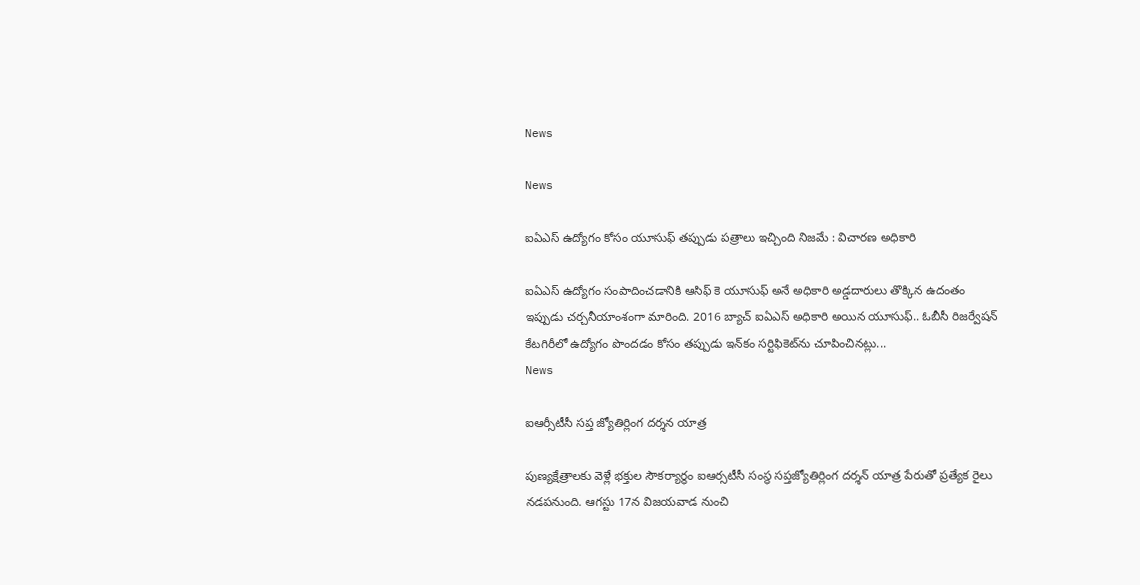News

News

ఐఏఎస్ ఉద్యోగం కోసం యూసుఫ్ తప్పుడు పత్రాలు ఇచ్చింది నిజమే : విచారణ అధికారి

ఐఏఎస్ ఉద్యోగం సంపాదించడానికి ఆసిఫ్ కె యూసుఫ్ అనే అధికారి అడ్డదారులు తొక్కిన ఉదంతం ఇప్పుడు చర్చనీయాంశంగా మారింది. 2016 బ్యాచ్ ఐఏఎస్ అధికారి అయిన యూసుఫ్.. ఓబీసీ రిజర్వేషన్ కేటగిరీలో ఉద్యోగం పొందడం కోసం తప్పుడు ఇన్‌కం సర్టిఫికెట్‌ను చూపించినట్లు...
News

ఐఆర్సీటీసీ సప్త జ్యోతిర్లింగ దర్శన యాత్ర

పుణ్యక్షేత్రాలకు వెళ్లే భక్తుల సౌకర్యార్థం ఐఆర్సటీసీ సంస్థ సప్తజ్యోతిర్లింగ దర్శన్ యాత్ర పేరుతో ప్రత్యేక రైలు నడపనుంది. ఆగస్టు 17న విజయవాడ నుంచి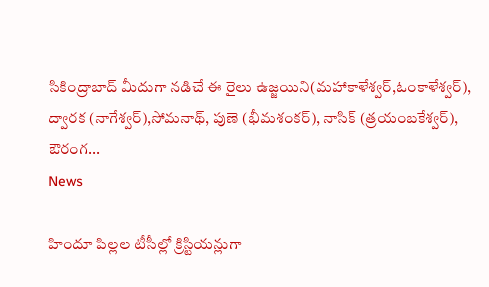సికింద్రాబాద్ మీదుగా నడిచే ఈ రైలు ఉజ్జయిని(మహాకాళేశ్వర్,ఓంకాళేశ్వర్), ద్వారక (నాగేశ్వర్),సోమనాథ్, పుణె (భీమశంకర్), నాసిక్ (త్రయంబకేశ్వర్), ఔరంగ...
News

హిందూ పిల్లల టీసీల్లో క్రిస్టియన్లుగా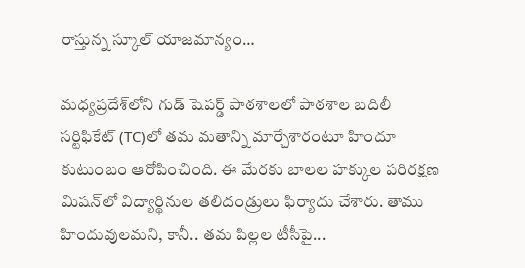రాస్తున్న స్కూల్ యాజమాన్యం…

మధ్యప్రదేశ్‌లోని గుడ్‌ షెపర్డ్‌ పాఠశాలలో పాఠశాల బదిలీ సర్టిఫికేట్‌ (TC)లో తమ మతాన్ని మార్చేశారంటూ హిందూ కుటుంబం ఆరోపించింది. ఈ మేరకు బాలల హక్కుల పరిరక్షణ మిషన్‌లో విద్యార్థినుల తలిదండ్రులు ఫిర్యాదు చేశారు. తాము హిందువులమని, కానీ.. తమ పిల్లల టీసీపై...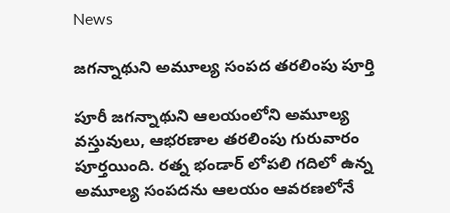News

జగన్నాథుని అమూల్య సంపద తరలింపు పూర్తి

పూరీ జగన్నాథుని ఆలయంలోని అమూల్య వస్తువులు, ఆభరణాల తరలింపు గురువారం పూర్తయింది. రత్న భండార్‌ లోపలి గదిలో ఉన్న అమూల్య సంపదను ఆలయం ఆవరణలోనే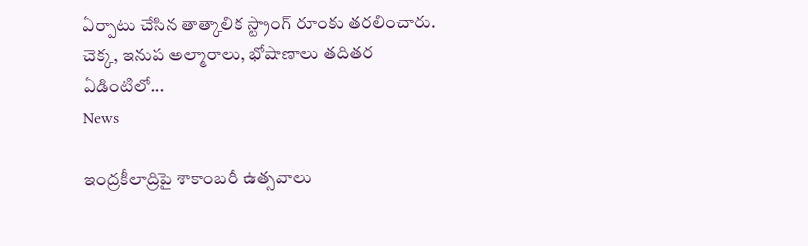ఏర్పాటు చేసిన తాత్కాలిక స్ట్రాంగ్‌ రూంకు తరలించారు. చెక్క, ఇనుప అల్మారాలు, భోషాణాలు తదితర ఏడింటిలో...
News

ఇంద్రకీలాద్రిపై శాకాంబరీ ఉత్సవాలు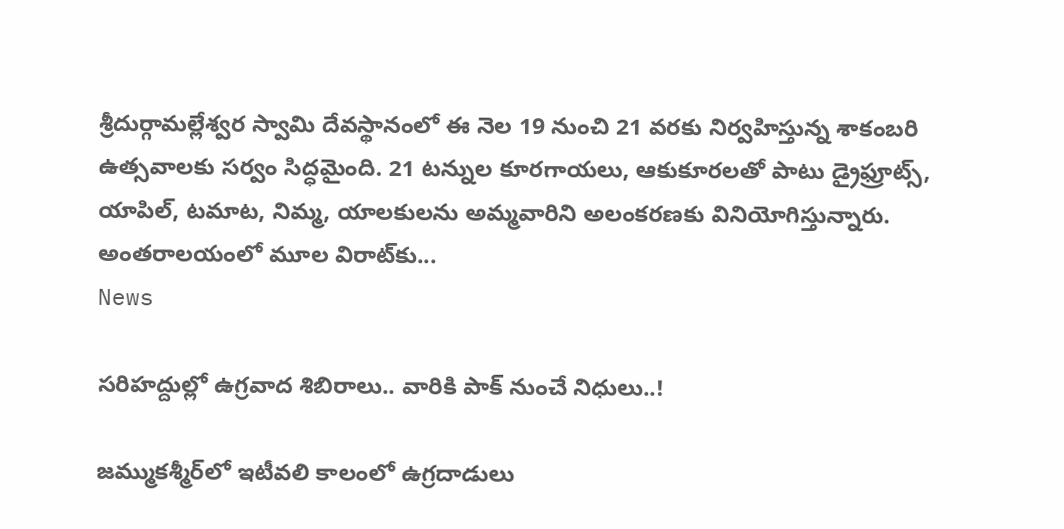శ్రీదుర్గామల్లేశ్వర స్వామి దేవస్థానంలో ఈ నెల 19 నుంచి 21 వరకు నిర్వహిస్తున్న శాకంబరి ఉత్సవాలకు సర్వం సిద్ధమైంది. 21 టన్నుల కూరగాయలు, ఆకుకూరలతో పాటు డ్రైఫ్రూట్స్, యాపిల్, టమాట, నిమ్మ, యాలకులను అమ్మవారిని అలంకరణకు వినియోగిస్తున్నారు. అంతరాలయంలో మూల విరాట్‌కు...
News

సరిహద్దుల్లో ఉగ్రవాద శిబిరాలు.. వారికి పాక్ నుంచే నిధులు..!

జమ్ముకశ్మీర్‌లో ఇటీవలి కాలంలో ఉగ్రదాడులు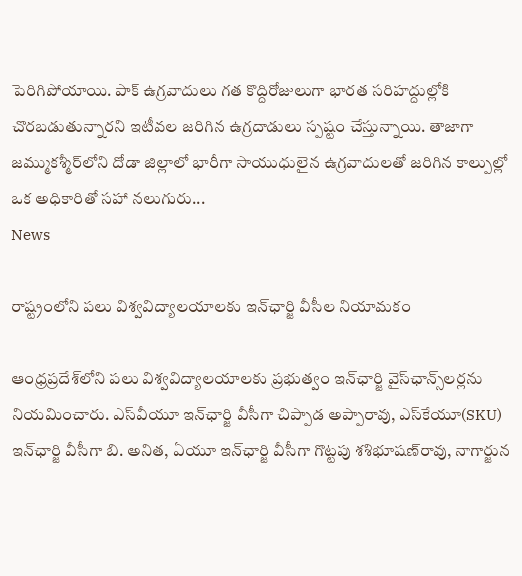పెరిగిపోయాయి. పాక్‌ ఉగ్రవాదులు గత కొద్దిరోజులుగా భారత సరిహద్దుల్లోకి చొరబడుతున్నారని ఇటీవల జరిగిన ఉగ్రదాడులు స్పష్టం చేస్తున్నాయి. తాజాగా జమ్ముకశ్మీర్‌లోని దోడా జిల్లాలో భారీగా సాయుధులైన ఉగ్రవాదులతో జరిగిన కాల్పుల్లో ఒక అధికారితో సహా నలుగురు...
News

రాష్ట్రంలోని పలు విశ్వవిద్యాలయాలకు ఇన్‌ఛార్జి వీసీల నియామకం

ఆంధ్రప్రదేశ్‌లోని పలు విశ్వవిద్యాలయాలకు ప్రభుత్వం ఇన్‌ఛార్జి వైస్‌ఛాన్స్‌లర్లను నియమించారు. ఎస్‌వీయూ ఇన్‌ఛార్జి వీసీగా చిప్పాడ అప్పారావు, ఎస్‌కేయూ(SKU) ఇన్‌ఛార్జి వీసీగా బి. అనిత, ఏయూ ఇన్‌ఛార్జి వీసీగా గొట్టపు శశిభూషణ్‌రావు, నాగార్జున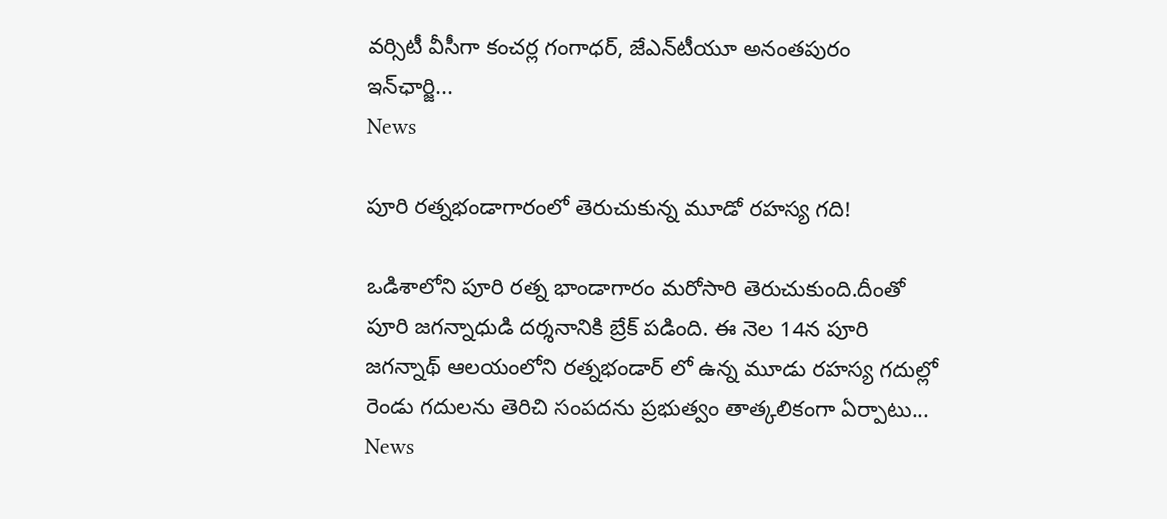వర్సిటీ వీసీగా కంచర్ల గంగాధర్‌, జేఎన్‌టీయూ అనంతపురం ఇన్‌ఛార్జి...
News

పూరి రత్నభండాగారంలో తెరుచుకున్న మూడో రహస్య గది!

ఒడిశాలోని పూరి రత్న భాండాగారం మరోసారి తెరుచుకుంది.దీంతో పూరి జగన్నాధుడి దర్శనానికి బ్రేక్ పడింది. ఈ నెల 14న పూరి జగన్నాథ్ ఆలయంలోని రత్నభండార్ లో ఉన్న మూడు రహస్య గదుల్లో రెండు గదులను తెరిచి సంపదను ప్రభుత్వం తాత్కలికంగా ఏర్పాటు...
News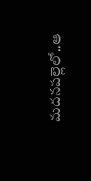మదనపల్లెలో..ఆ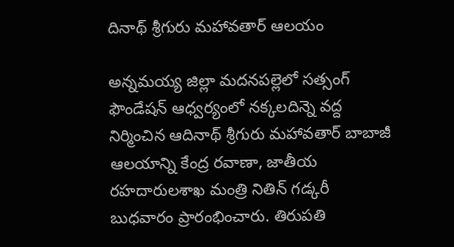దినాథ్‌ శ్రీగురు మహావతార్‌ ఆలయం

అన్నమయ్య జిల్లా మదనపల్లెలో సత్సంగ్‌ ఫౌండేషన్‌ ఆధ్వర్యంలో నక్కలదిన్నె వద్ద నిర్మించిన ఆదినాథ్‌ శ్రీగురు మహావతార్‌ బాబాజీ ఆలయాన్ని కేంద్ర రవాణా, జాతీయ రహదారులశాఖ మంత్రి నితిన్‌ గడ్కరీ బుధవారం ప్రారంభించారు. తిరుపతి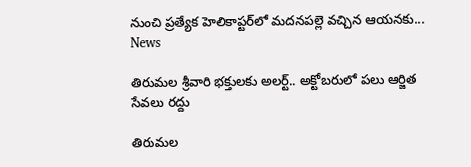నుంచి ప్రత్యేక హెలికాప్టర్‌లో మదనపల్లె వచ్చిన ఆయనకు...
News

తిరుమల శ్రీవారి భక్తులకు అలర్ట్.. అక్టోబరులో పలు ఆర్జిత సేవలు రద్దు

తిరుమల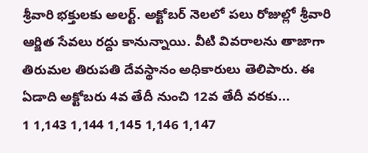శ్రీవారి భక్తులకు అలర్ట్. అక్టోబర్ నెలలో పలు రోజుల్లో శ్రీవారి ఆర్జిత సేవలు రద్దు కానున్నాయి. వీటి వివరాలను తాజాగా తిరుమల తిరుపతి దేవస్థానం అధికారులు తెలిపారు. ఈ ఏడాది అక్టోబరు 4వ తేదీ నుంచి 12వ తేదీ వరకు...
1 1,143 1,144 1,145 1,146 1,147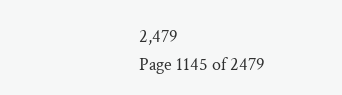2,479
Page 1145 of 2479